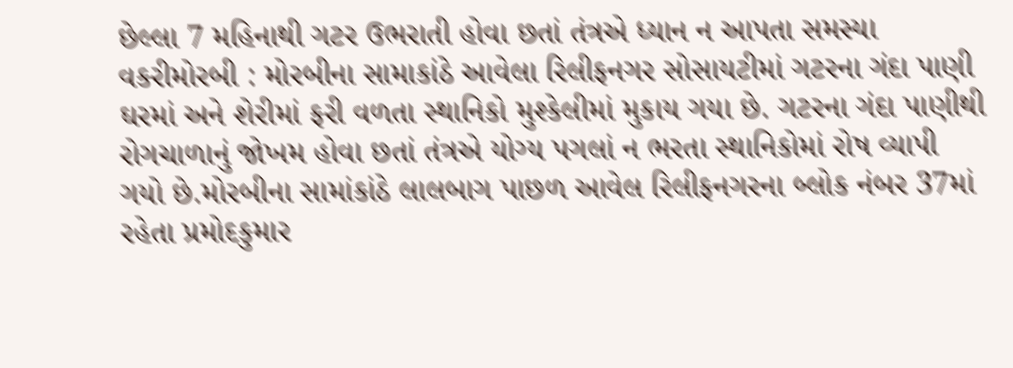છેલ્લા 7 મહિનાથી ગટર ઉભરાતી હોવા છતાં તંત્રએ ધ્યાન ન આપતા સમસ્યા વકરીમોરબી : મોરબીના સામાકાંઠે આવેલા રિલીફનગર સોસાયટીમાં ગટરના ગંદા પાણી ઘરમાં અને શેરીમાં ફરી વળતા સ્થાનિકો મુશ્કેલીમાં મુકાય ગયા છે. ગટરના ગંદા પાણીથી રોગચાળાનું જોખમ હોવા છતાં તંત્રએ યોગ્ય પગલાં ન ભરતા સ્થાનિકોમાં રોષ વ્યાપી ગયો છે.મોરબીના સામાંકાંઠે લાલબાગ પાછળ આવેલ રિલીફનગરના બ્લોક નંબર 37માં રહેતા પ્રમોદકુમાર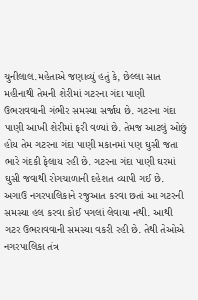ચુનીલાલ.મહેતાએ જણાવ્યું હતું કે, છેલ્લા સાત મહીનાથી તેમની શેરીમાં ગટરના ગંદા પાણી ઉભરાવવાની ગંભીર સમસ્યા સર્જાય છે. ગટરના ગંદા પાણી આખી શેરીમાં ફરી વળ્યાં છે. તેમજ આટલું ઓછું હોય તેમ ગટરના ગંદા પાણી મકાનમાં પણ ઘુસી જતા ભારે ગંદકી ફેલાય રહી છે. ગટરના ગંદા પાણી ઘરમાં ઘુસી જવાથી રોગચાળાની દહેશત વ્યાપી ગઈ છે. અગાઉ નગરપાલિકાને રજુઆત કરવા છતાં આ ગટરની સમસ્યા હલ કરવા કોઈ પગલાં લેવાયા નથી. આથી ગટર ઉભરાવવાની સમસ્યા વકરી રહી છે. તેથી તેઓએ નગરપાલિકા તંત્ર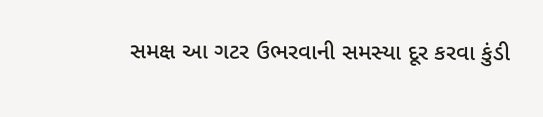સમક્ષ આ ગટર ઉભરવાની સમસ્યા દૂર કરવા કુંડી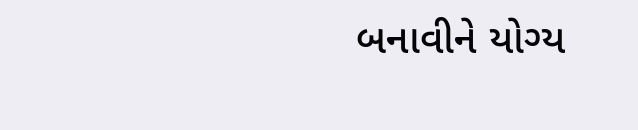બનાવીને યોગ્ય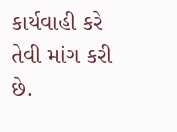કાર્યવાહી કરે તેવી માંગ કરી છે.